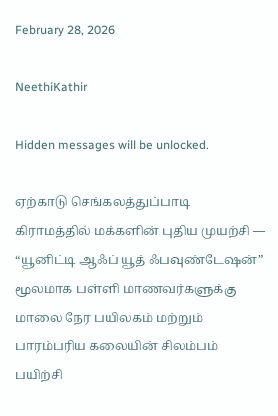February 28, 2026

NeethiKathir

Hidden messages will be unlocked.

ஏற்காடு செங்கலத்துப்பாடி கிராமத்தில் மக்களின் புதிய முயற்சி — “யூனிட்டி ஆஃப் யூத் ஃபவுண்டேஷன்” மூலமாக பள்ளி மாணவர்களுக்கு மாலை நேர பயிலகம் மற்றும் பாரம்பரிய கலையின் சிலம்பம் பயிற்சி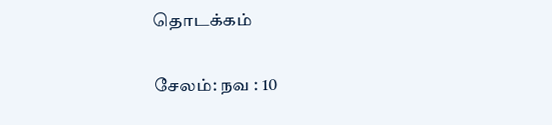தொடக்கம்

சேலம்: நவ : 10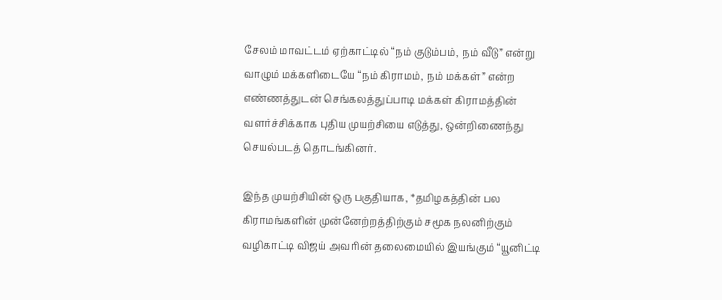சேலம் மாவட்டம் ஏற்காட்டில் “நம் குடும்பம், நம் வீடு” என்று வாழும் மக்களிடையே “நம் கிராமம், நம் மக்கள்” என்ற எண்ணத்துடன் செங்கலத்துப்பாடி மக்கள் கிராமத்தின் வளர்ச்சிக்காக புதிய முயற்சியை எடுத்து, ஒன்றிணைந்து செயல்படத் தொடங்கினர்.

இந்த முயற்சியின் ஒரு பகுதியாக, *தமிழகத்தின் பல கிராமங்களின் முன்னேற்றத்திற்கும் சமூக நலனிற்கும் வழிகாட்டி விஜய் அவரின் தலைமையில் இயங்கும் “யூனிட்டி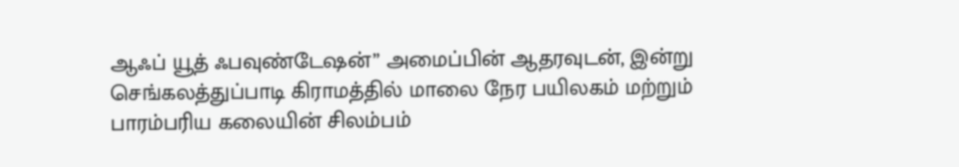ஆஃப் யூத் ஃபவுண்டேஷன்” அமைப்பின் ஆதரவுடன், இன்று செங்கலத்துப்பாடி கிராமத்தில் மாலை நேர பயிலகம் மற்றும் பாரம்பரிய கலையின் சிலம்பம்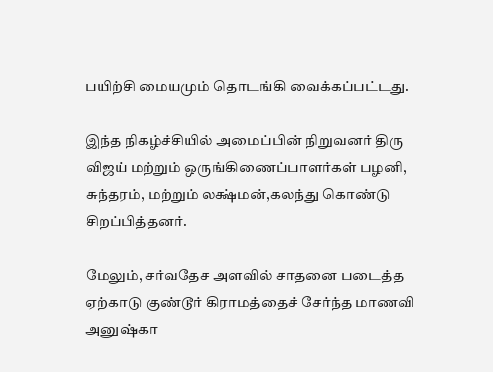பயிற்சி மையமும் தொடங்கி வைக்கப்பட்டது.

இந்த நிகழ்ச்சியில் அமைப்பின் நிறுவனர் திரு விஜய் மற்றும் ஒருங்கிணைப்பாளர்கள் பழனி, சுந்தரம், மற்றும் லக்ஷ்மன்,கலந்து கொண்டு சிறப்பித்தனர்.

மேலும், சர்வதேச அளவில் சாதனை படைத்த ஏற்காடு குண்டூர் கிராமத்தைச் சேர்ந்த மாணவி அனுஷ்கா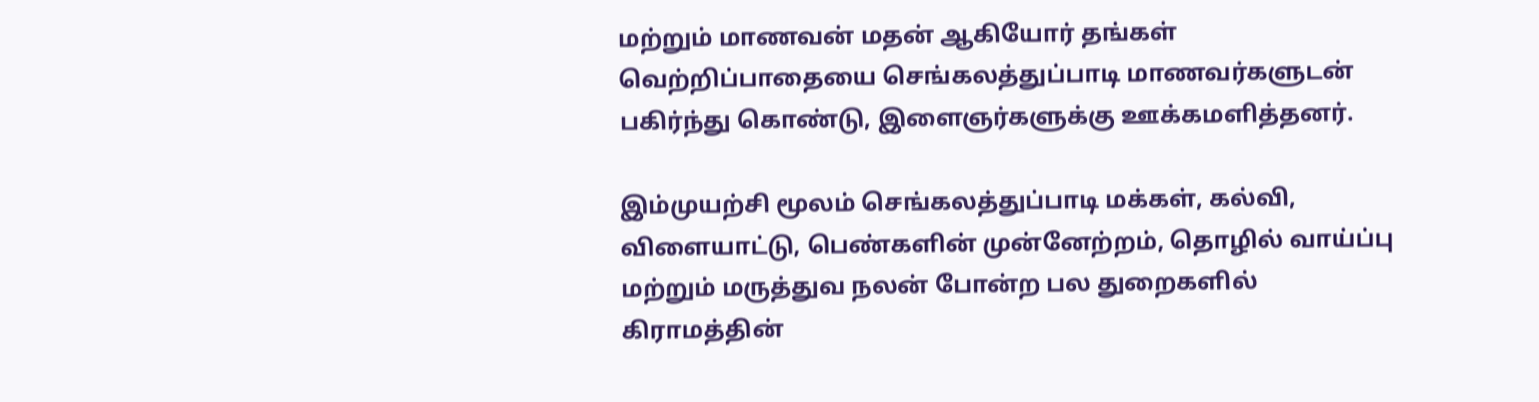மற்றும் மாணவன் மதன் ஆகியோர் தங்கள் வெற்றிப்பாதையை செங்கலத்துப்பாடி மாணவர்களுடன் பகிர்ந்து கொண்டு, இளைஞர்களுக்கு ஊக்கமளித்தனர்.

இம்முயற்சி மூலம் செங்கலத்துப்பாடி மக்கள், கல்வி, விளையாட்டு, பெண்களின் முன்னேற்றம், தொழில் வாய்ப்பு மற்றும் மருத்துவ நலன் போன்ற பல துறைகளில் கிராமத்தின்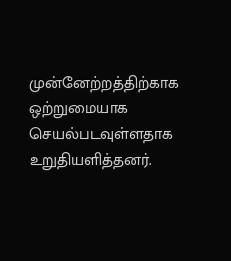முன்னேற்றத்திற்காக ஒற்றுமையாக செயல்படவுள்ளதாக உறுதியளித்தனர்.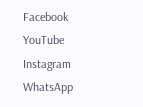Facebook
YouTube
Instagram
WhatsApp